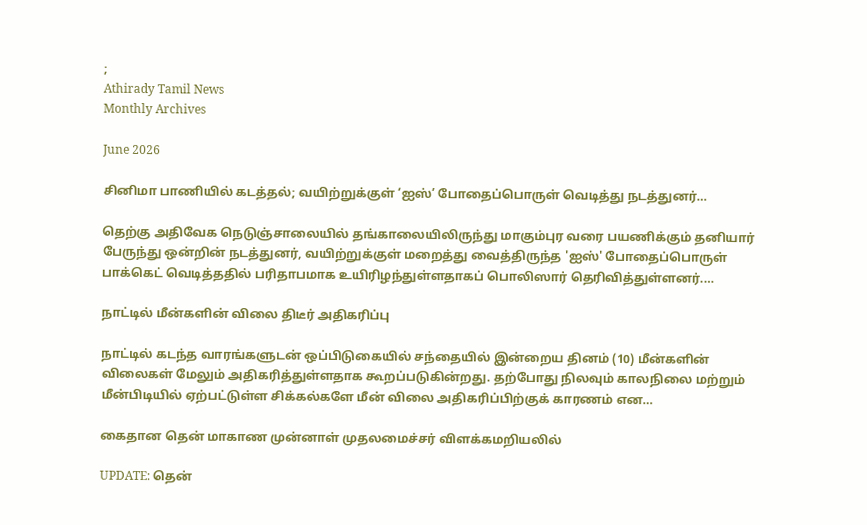;
Athirady Tamil News
Monthly Archives

June 2026

சினிமா பாணியில் கடத்தல்; வயிற்றுக்குள் ‘ஐஸ்’ போதைப்பொருள் வெடித்து நடத்துனர்…

தெற்கு அதிவேக நெடுஞ்சாலையில் தங்காலையிலிருந்து மாகும்புர வரை பயணிக்கும் தனியார் பேருந்து ஒன்றின் நடத்துனர், வயிற்றுக்குள் மறைத்து வைத்திருந்த 'ஐஸ்' போதைப்பொருள் பாக்கெட் வெடித்ததில் பரிதாபமாக உயிரிழந்துள்ளதாகப் பொலிஸார் தெரிவித்துள்ளனர்.…

நாட்டில் மீன்களின் விலை திடீர் அதிகரிப்பு

நாட்டில் கடந்த வாரங்களுடன் ஒப்பிடுகையில் சந்தையில் இன்றைய தினம் (10) மீன்களின் விலைகள் மேலும் அதிகரித்துள்ளதாக கூறப்படுகின்றது. தற்போது நிலவும் காலநிலை மற்றும் மீன்பிடியில் ஏற்பட்டுள்ள சிக்கல்களே மீன் விலை அதிகரிப்பிற்குக் காரணம் என…

கைதான தென் மாகாண முன்னாள் முதலமைச்சர் விளக்கமறியலில்

UPDATE: தென்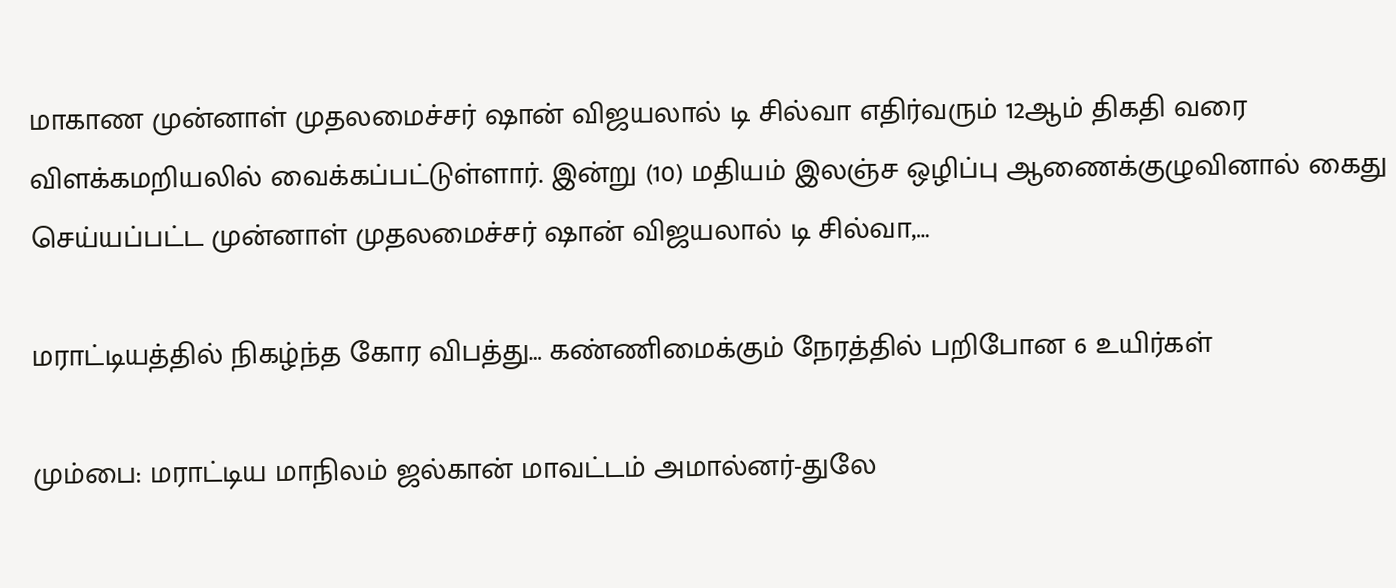மாகாண முன்னாள் முதலமைச்சர் ஷான் விஜயலால் டி சில்வா எதிர்வரும் 12ஆம் திகதி வரை விளக்கமறியலில் வைக்கப்பட்டுள்ளார். இன்று (10) மதியம் இலஞ்ச ஒழிப்பு ஆணைக்குழுவினால் கைது செய்யப்பட்ட முன்னாள் முதலமைச்சர் ஷான் விஜயலால் டி சில்வா,…

மராட்டியத்தில் நிகழ்ந்த கோர விபத்து… கண்ணிமைக்கும் நேரத்தில் பறிபோன 6 உயிர்கள்

மும்பை: மராட்டிய மாநிலம் ஜல்கான் மாவட்டம் அமால்னர்-துலே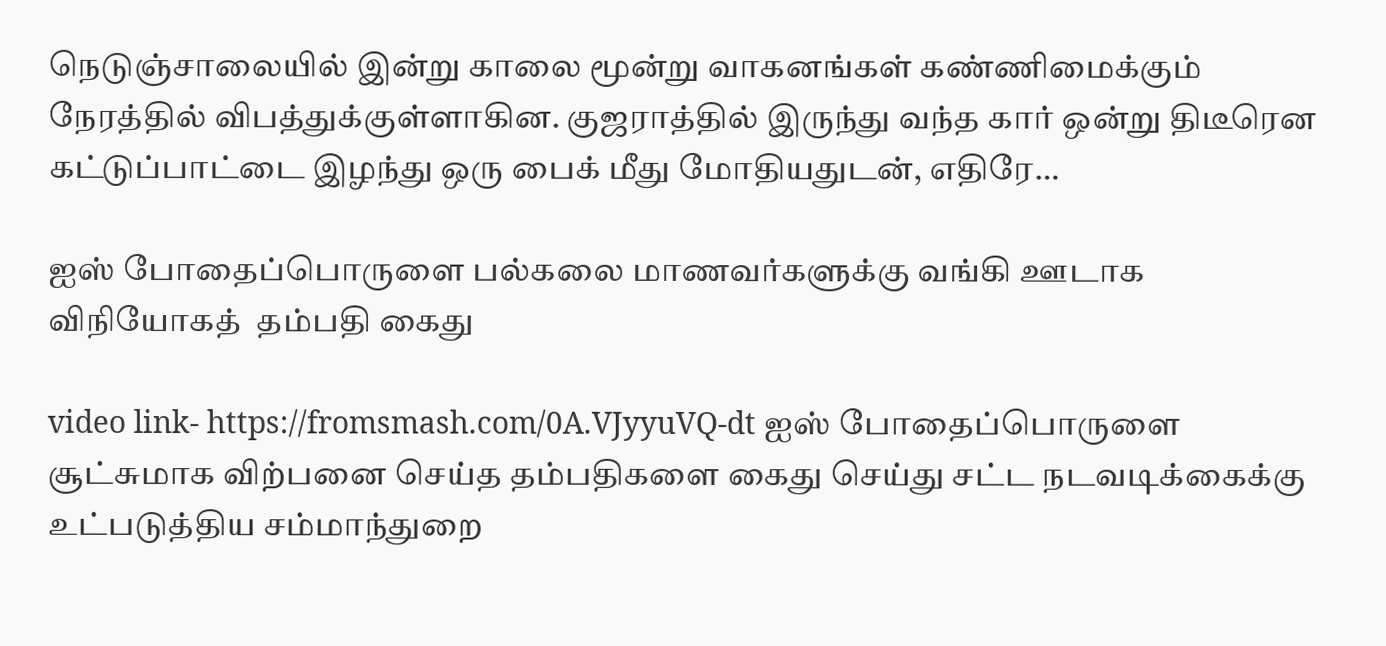நெடுஞ்சாலையில் இன்று காலை மூன்று வாகனங்கள் கண்ணிமைக்கும் நேரத்தில் விபத்துக்குள்ளாகின. குஜராத்தில் இருந்து வந்த கார் ஒன்று திடீரென கட்டுப்பாட்டை இழந்து ஒரு பைக் மீது மோதியதுடன், எதிரே…

ஐஸ் போதைப்பொருளை பல்கலை மாணவர்களுக்கு வங்கி ஊடாக விநியோகத்  தம்பதி கைது

video link- https://fromsmash.com/0A.VJyyuVQ-dt ஐஸ் போதைப்பொருளை சூட்சுமாக விற்பனை செய்த தம்பதிகளை கைது செய்து சட்ட நடவடிக்கைக்கு உட்படுத்திய சம்மாந்துறை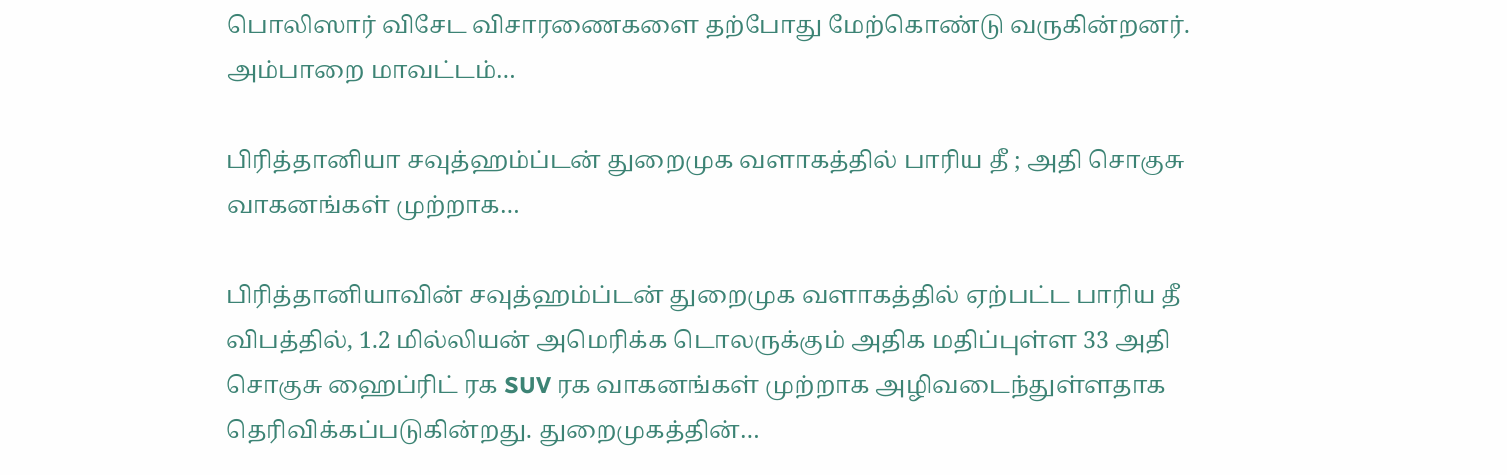பொலிஸார் விசேட விசாரணைகளை தற்போது மேற்கொண்டு வருகின்றனர். அம்பாறை மாவட்டம்…

பிரித்தானியா சவுத்ஹம்ப்டன் துறைமுக வளாகத்தில் பாரிய தீ ; அதி சொகுசு வாகனங்கள் முற்றாக…

பிரித்தானியாவின் சவுத்ஹம்ப்டன் துறைமுக வளாகத்தில் ஏற்பட்ட பாரிய தீ விபத்தில், 1.2 மில்லியன் அமெரிக்க டொலருக்கும் அதிக மதிப்புள்ள 33 அதி சொகுசு ஹைப்ரிட் ரக SUV ரக வாகனங்கள் முற்றாக அழிவடைந்துள்ளதாக தெரிவிக்கப்படுகின்றது. துறைமுகத்தின்…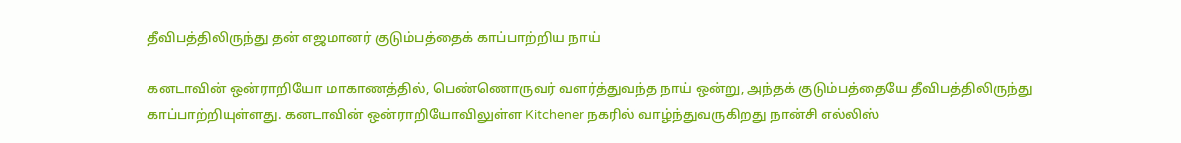தீவிபத்திலிருந்து தன் எஜமானர் குடும்பத்தைக் காப்பாற்றிய நாய்

கனடாவின் ஒன்ராறியோ மாகாணத்தில், பெண்ணொருவர் வளர்த்துவந்த நாய் ஒன்று, அந்தக் குடும்பத்தையே தீவிபத்திலிருந்து காப்பாற்றியுள்ளது. கனடாவின் ஒன்ராறியோவிலுள்ள Kitchener நகரில் வாழ்ந்துவருகிறது நான்சி எல்லிஸ்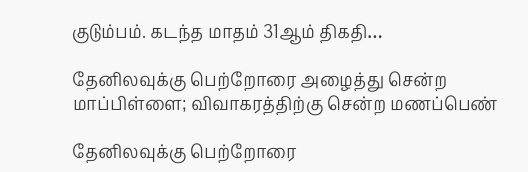குடும்பம். கடந்த மாதம் 31ஆம் திகதி…

தேனிலவுக்கு பெற்றோரை அழைத்து சென்ற மாப்பிள்ளை; விவாகரத்திற்கு சென்ற மணப்பெண்

தேனிலவுக்கு பெற்றோரை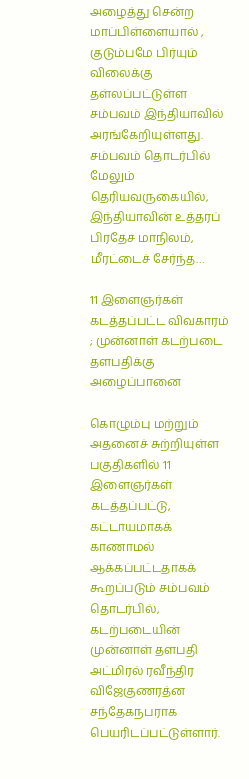அழைத்து சென்ற மாப்பிள்ளையால் , குடும்பமே பிர்யும் விலைக்கு தள்லப்பட்டுள்ள சம்பவம் இந்தியாவில் அரங்கேறியுள்ளது. சம்பவம் தொடர்பில் மேலும் தெரியவருகையில், இந்தியாவின் உத்தரப் பிரதேச மாநிலம், மீரட்டைச் சேர்ந்த…

11 இளைஞர்கள் கடத்தப்பட்ட விவகாரம் ; முன்னாள் கடற்படை தளபதிக்கு அழைப்பானை

கொழும்பு மற்றும் அதனைச் சுற்றியுள்ள பகுதிகளில் 11 இளைஞர்கள் கடத்தப்பட்டு, கட்டாயமாகக் காணாமல் ஆக்கப்பட்டதாகக் கூறப்படும் சம்பவம் தொடர்பில், கடற்படையின் முன்னாள் தளபதி அட்மிரல் ரவீந்திர விஜேகுணரத்ன சந்தேகநபராக பெயரிடப்பட்டுள்ளார்.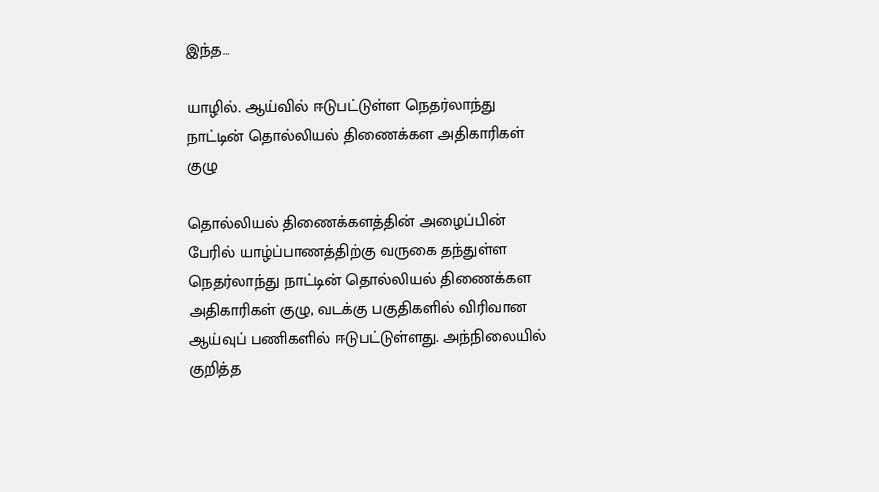இந்த…

யாழில். ஆய்வில் ஈடுபட்டுள்ள நெதர்லாந்து நாட்டின் தொல்லியல் திணைக்கள அதிகாரிகள் குழு

தொல்லியல் திணைக்களத்தின் அழைப்பின் பேரில் யாழ்ப்பாணத்திற்கு வருகை தந்துள்ள நெதர்லாந்து நாட்டின் தொல்லியல் திணைக்கள அதிகாரிகள் குழு, வடக்கு பகுதிகளில் விரிவான ஆய்வுப் பணிகளில் ஈடுபட்டுள்ளது. அந்நிலையில் குறித்த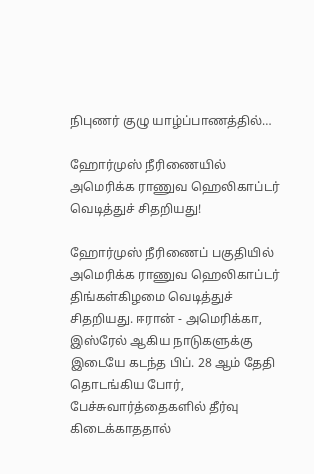நிபுணர் குழு யாழ்ப்பாணத்தில்…

ஹோர்முஸ் நீரிணையில் அமெரிக்க ராணுவ ஹெலிகாப்டர் வெடித்துச் சிதறியது!

ஹோர்முஸ் நீரிணைப் பகுதியில் அமெரிக்க ராணுவ ஹெலிகாப்டர் திங்கள்கிழமை வெடித்துச் சிதறியது. ஈரான் - அமெரிக்கா, இஸ்ரேல் ஆகிய நாடுகளுக்கு இடையே கடந்த பிப். 28 ஆம் தேதி தொடங்கிய போர், பேச்சுவார்த்தைகளில் தீர்வு கிடைக்காததால்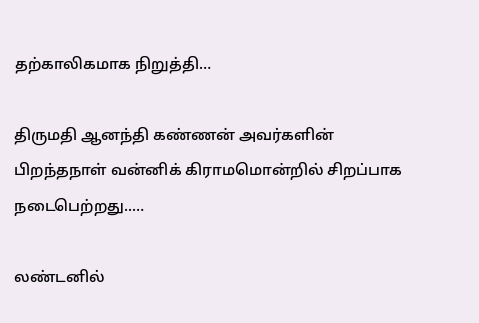தற்காலிகமாக நிறுத்தி…

திருமதி ஆனந்தி கண்ணன் அவர்களின் பிறந்தநாள் வன்னிக் கிராமமொன்றில் சிறப்பாக நடைபெற்றது..…

லண்டனில்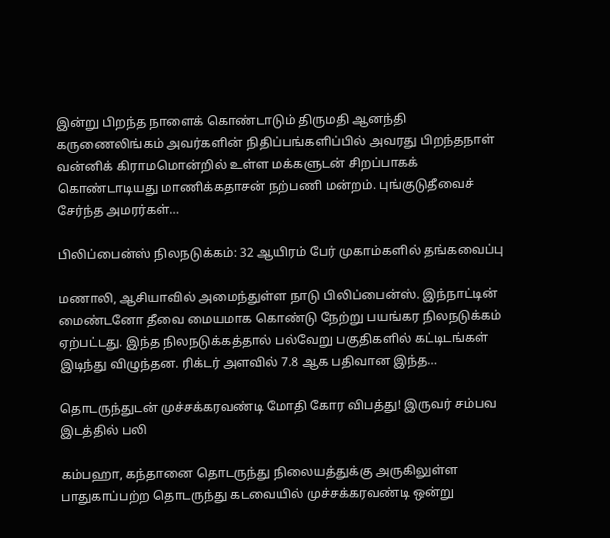இன்று பிறந்த நாளைக் கொண்டாடும் திருமதி ஆனந்தி கருணைலிங்கம் அவர்களின் நிதிப்பங்களிப்பில் அவரது பிறந்தநாள் வன்னிக் கிராமமொன்றில் உள்ள மக்களுடன் சிறப்பாகக் கொண்டாடியது மாணிக்கதாசன் நற்பணி மன்றம். புங்குடுதீவைச் சேர்ந்த அமரர்கள்…

பிலிப்பைன்ஸ் நிலநடுக்கம்: 32 ஆயிரம் பேர் முகாம்களில் தங்கவைப்பு

மணாலி, ஆசியாவில் அமைந்துள்ள நாடு பிலிப்பைன்ஸ். இந்நாட்டின் மைண்டனோ தீவை மையமாக கொண்டு நேற்று பயங்கர நிலநடுக்கம் ஏற்பட்டது. இந்த நிலநடுக்கத்தால் பல்வேறு பகுதிகளில் கட்டிடங்கள் இடிந்து விழுந்தன. ரிக்டர் அளவில் 7.8 ஆக பதிவான இந்த…

தொடருந்துடன் முச்சக்கரவண்டி மோதி கோர விபத்து! இருவர் சம்பவ இடத்தில் பலி

கம்பஹா, கந்தானை தொடருந்து நிலையத்துக்கு அருகிலுள்ள பாதுகாப்பற்ற தொடருந்து கடவையில் முச்சக்கரவண்டி ஒன்று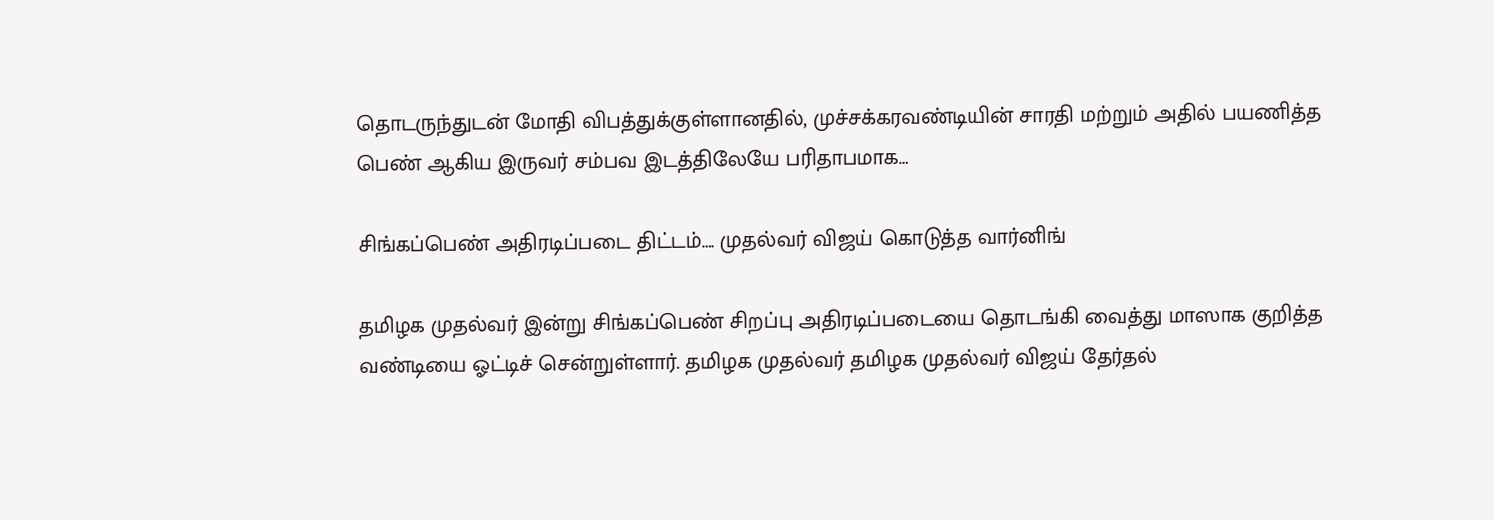தொடருந்துடன் மோதி விபத்துக்குள்ளானதில், முச்சக்கரவண்டியின் சாரதி மற்றும் அதில் பயணித்த பெண் ஆகிய இருவர் சம்பவ இடத்திலேயே பரிதாபமாக…

சிங்கப்பெண் அதிரடிப்படை திட்டம்…. முதல்வர் விஜய் கொடுத்த வார்னிங்

தமிழக முதல்வர் இன்று சிங்கப்பெண் சிறப்பு அதிரடிப்படையை தொடங்கி வைத்து மாஸாக குறித்த வண்டியை ஓட்டிச் சென்றுள்ளார். தமிழக முதல்வர் தமிழக முதல்வர் விஜய் தேர்தல்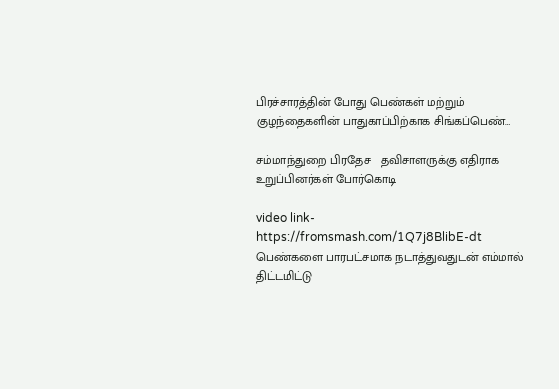பிரச்சாரத்தின் போது பெண்கள் மற்றும் குழந்தைகளின் பாதுகாப்பிற்காக சிங்கப்பெண்…

சம்மாந்துறை பிரதேச   தவிசாளருக்கு எதிராக உறுப்பினர்கள் போர்கொடி

video link- https://fromsmash.com/1Q7j8BlibE-dt பெண்களை பாரபட்சமாக நடாத்துவதுடன் எம்மால்  திட்டமிட்டு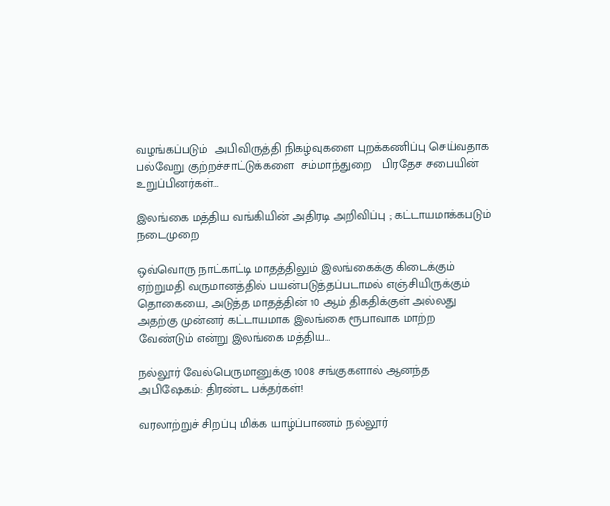வழங்கப்படும்  அபிவிருத்தி நிகழ்வுகளை புறக்கணிப்பு செய்வதாக பல்வேறு குற்றச்சாட்டுக்களை  சம்மாந்துறை   பிரதேச சபையின்  உறுப்பினர்கள்…

இலங்கை மத்திய வங்கியின் அதிரடி அறிவிப்பு ; கட்டாயமாக்கபடும் நடைமுறை

ஒவ்வொரு நாட்காட்டி மாதத்திலும் இலங்கைக்கு கிடைக்கும் ஏற்றுமதி வருமானத்தில் பயன்படுத்தப்படாமல் எஞ்சியிருக்கும் தொகையை, அடுத்த மாதத்தின் 10 ஆம் திகதிக்குள் அல்லது அதற்கு முன்னர் கட்டாயமாக இலங்கை ரூபாவாக மாற்ற வேண்டும் என்று இலங்கை மத்திய…

நல்லூர் வேல்பெருமானுக்கு 1008 சங்குகளால் ஆனந்த அபிஷேகம்: திரண்ட பக்தர்கள்!

வரலாற்றுச் சிறப்பு மிக்க யாழ்ப்பாணம் நல்லூர்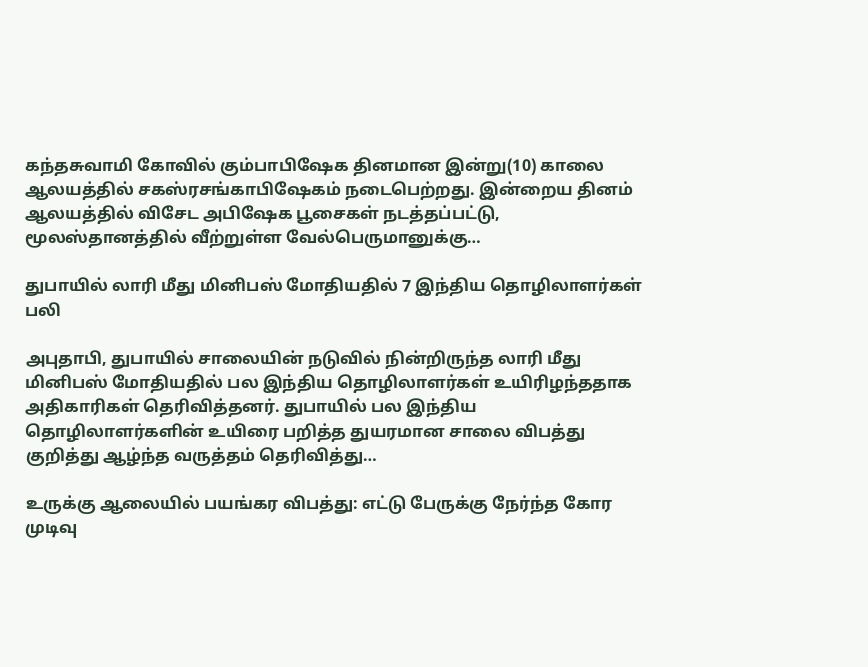கந்தசுவாமி கோவில் கும்பாபிஷேக தினமான இன்று(10) காலை ஆலயத்தில் சகஸ்ரசங்காபிஷேகம் நடைபெற்றது. இன்றைய தினம் ஆலயத்தில் விசேட அபிஷேக பூசைகள் நடத்தப்பட்டு, மூலஸ்தானத்தில் வீற்றுள்ள வேல்பெருமானுக்கு…

துபாயில் லாரி மீது மினிபஸ் மோதியதில் 7 இந்திய தொழிலாளர்கள் பலி

அபுதாபி, துபாயில் சாலையின் நடுவில் நின்றிருந்த லாரி மீது மினிபஸ் மோதியதில் பல இந்திய தொழிலாளர்கள் உயிரிழந்ததாக அதிகாரிகள் தெரிவித்தனர். துபாயில் பல இந்திய தொழிலாளர்களின் உயிரை பறித்த துயரமான சாலை விபத்து குறித்து ஆழ்ந்த வருத்தம் தெரிவித்து…

உருக்கு ஆலையில் பயங்கர விபத்து: எட்டு பேருக்கு நேர்ந்த கோர முடிவு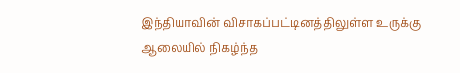இந்தியாவின் விசாகப்பட்டினத்திலுள்ள உருக்கு ஆலையில் நிகழ்ந்த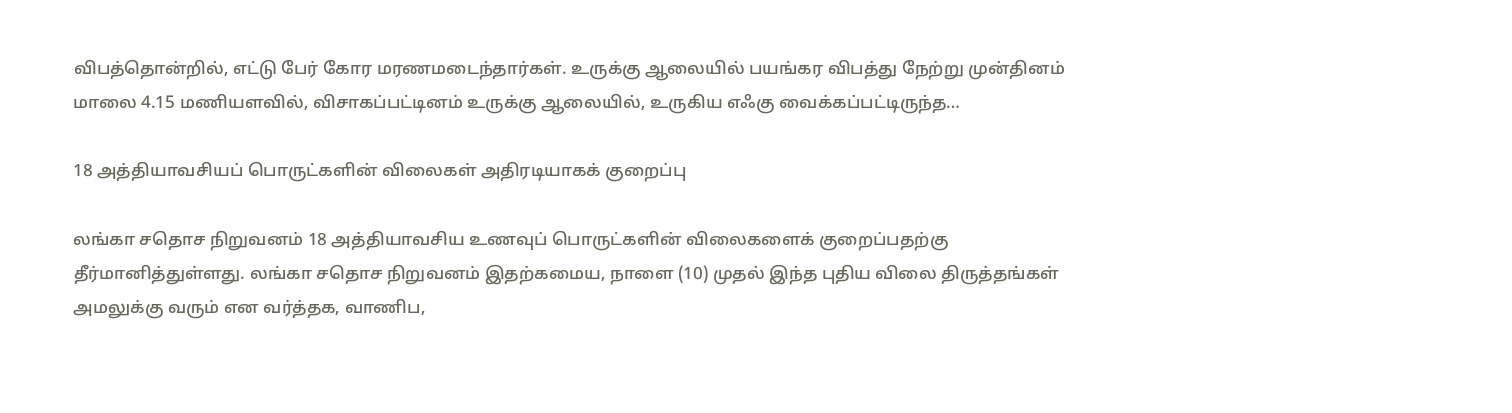விபத்தொன்றில், எட்டு பேர் கோர மரணமடைந்தார்கள். உருக்கு ஆலையில் பயங்கர விபத்து நேற்று முன்தினம் மாலை 4.15 மணியளவில், விசாகப்பட்டினம் உருக்கு ஆலையில், உருகிய எஃகு வைக்கப்பட்டிருந்த…

18 அத்தியாவசியப் பொருட்களின் விலைகள் அதிரடியாகக் குறைப்பு

லங்கா சதொச நிறுவனம் 18 அத்தியாவசிய உணவுப் பொருட்களின் விலைகளைக் குறைப்பதற்கு தீர்மானித்துள்ளது. லங்கா சதொச நிறுவனம் இதற்கமைய, நாளை (10) முதல் இந்த புதிய விலை திருத்தங்கள் அமலுக்கு வரும் என வர்த்தக, வாணிப,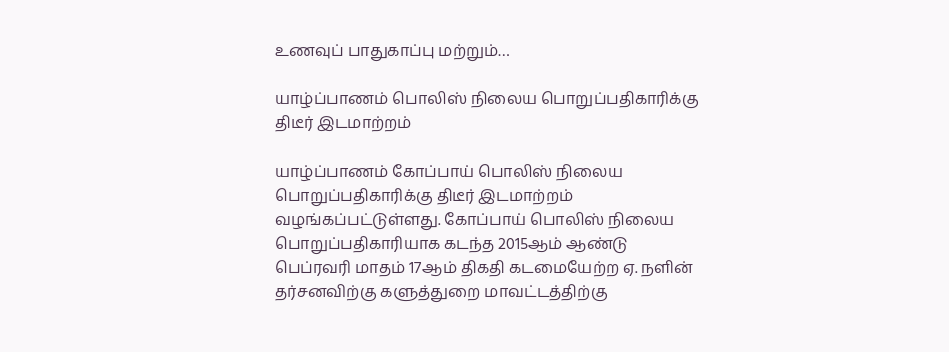உணவுப் பாதுகாப்பு மற்றும்…

யாழ்ப்பாணம் பொலிஸ் நிலைய பொறுப்பதிகாரிக்கு திடீர் இடமாற்றம்

யாழ்ப்பாணம் கோப்பாய் பொலிஸ் நிலைய பொறுப்பதிகாரிக்கு திடீர் இடமாற்றம் வழங்கப்பட்டுள்ளது. கோப்பாய் பொலிஸ் நிலைய பொறுப்பதிகாரியாக கடந்த 2015ஆம் ஆண்டு பெப்ரவரி மாதம் 17ஆம் திகதி கடமையேற்ற ஏ. நளின் தர்சனவிற்கு களுத்துறை மாவட்டத்திற்கு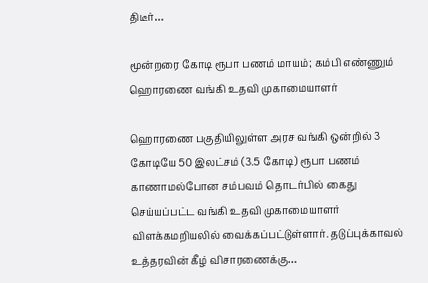திடீர்…

மூன்றரை கோடி ரூபா பணம் மாயம்; கம்பி எண்ணும் ஹொரணை வங்கி உதவி முகாமையாளர்

ஹொரணை பகுதியிலுள்ள அரச வங்கி ஒன்றில் 3 கோடியே 50 இலட்சம் (3.5 கோடி) ரூபா பணம் காணாமல்போன சம்பவம் தொடர்பில் கைது செய்யப்பட்ட வங்கி உதவி முகாமையாளர் விளக்கமறியலில் வைக்கப்பட்டுள்ளார். தடுப்புக்காவல் உத்தரவின் கீழ் விசாரணைக்கு…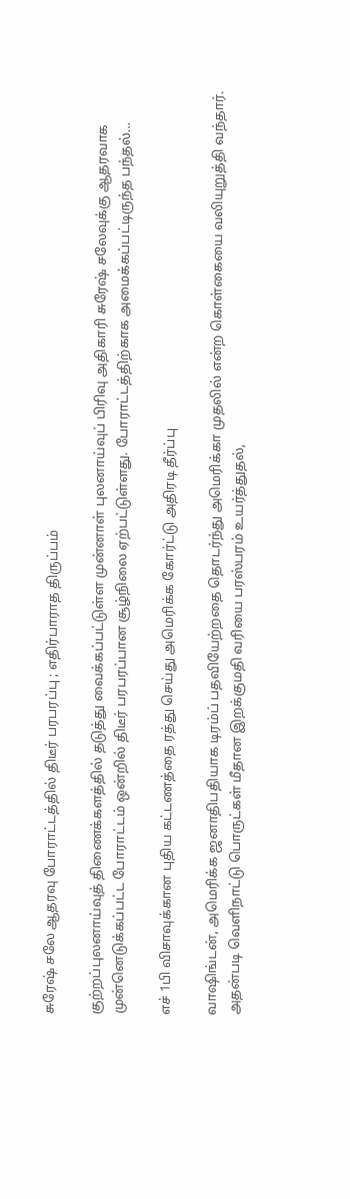சுரேஷ் சலே ஆதரவு போராட்டத்தில் திடீர் பரபரப்பு ; எதிர்பாராத திருப்பம்

குற்றப்புலனாய்வுத் திணைக்களத்தில் தடுத்து வைக்கப்பட்டுள்ள முன்னாள் புலனாய்வுப் பிரிவு அதிகாரி சுரேஷ் சலேவுக்கு ஆதரவாக முன்னெடுக்கப்பட்ட போராட்டம் ஒன்றில் திடீர் பரபரப்பான சூழ்நிலை ஏற்பட்டுள்ளது. போராட்டத்திற்காக அமைக்கப்பட்டிருந்த பந்தல்…

எச் 1பி விசாவுக்கான புதிய கட்டணத்தை ரத்து செய்து அமெரிக்க கோர்ட்டு அதிரடி தீர்ப்பு

வாஷிங்டன், அமெரிக்க ஜனாதிபதியாக டிரம்ப் பதவியேற்றதை தொடர்ந்து அமெரிக்கா முதலில் என்ற கொள்கையை வலியுறுத்தி வந்தார். அதன்படி வெளிநாட்டு பொருட்கள் மீதான இறக்குமதி வரியை பரஸ்பரம் உயர்த்துதல்,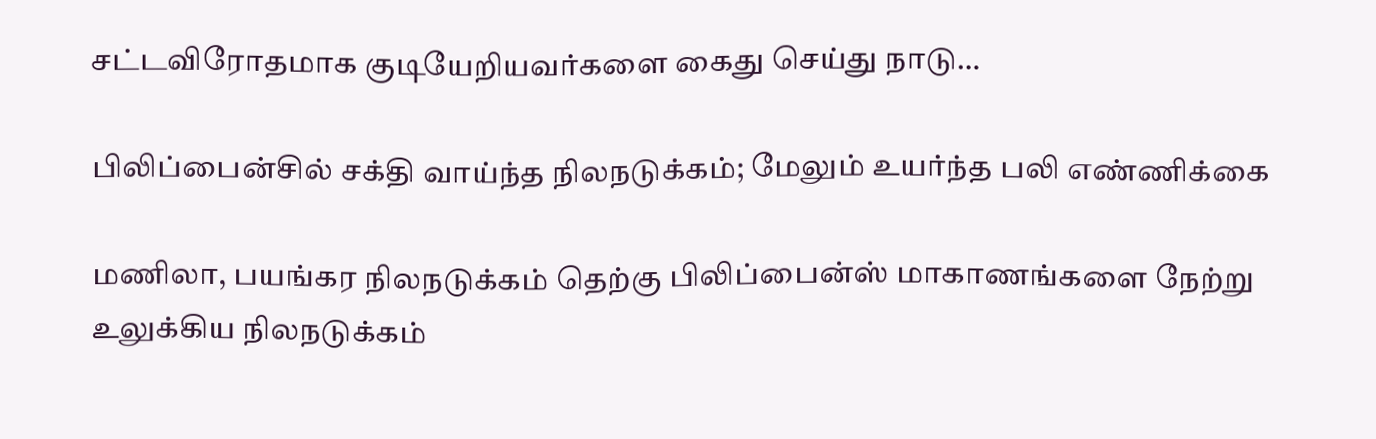சட்டவிரோதமாக குடியேறியவர்களை கைது செய்து நாடு…

பிலிப்பைன்சில் சக்தி வாய்ந்த நிலநடுக்கம்; மேலும் உயர்ந்த பலி எண்ணிக்கை

மணிலா, பயங்கர நிலநடுக்கம் தெற்கு பிலிப்பைன்ஸ் மாகாணங்களை நேற்று உலுக்கிய நிலநடுக்கம்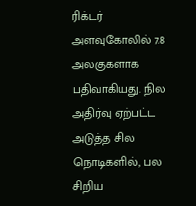ரிக்டர் அளவுகோலில் 7.8 அலகுகளாக பதிவாகியது. நில அதிர்வு ஏற்பட்ட அடுத்த சில நொடிகளில், பல சிறிய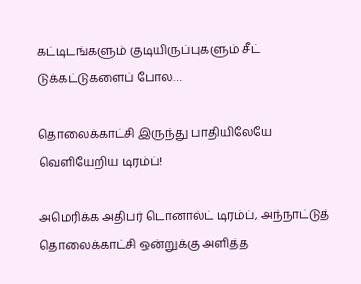கட்டிடங்களும் குடியிருப்புகளும் சீட் டுக்கட்டுகளைப் போல…

தொலைக்காட்சி இருந்து பாதியிலேயே வெளியேறிய டிரம்ப்!

அமெரிக்க அதிபர் டொனால்ட் டிரம்ப், அந்நாட்டுத் தொலைக்காட்சி ஒன்றுக்கு அளித்த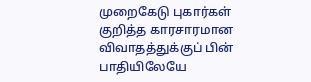முறைகேடு புகார்கள் குறித்த காரசாரமான விவாதத்துக்குப் பின் பாதியிலேயே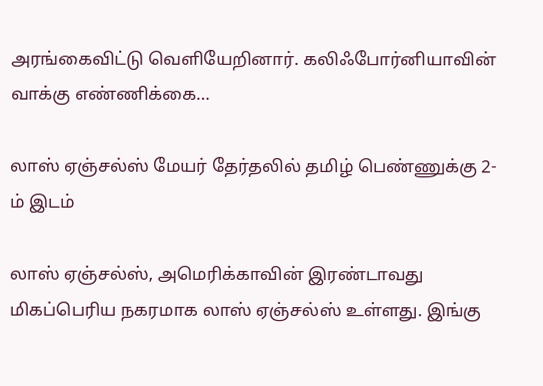அரங்கைவிட்டு வெளியேறினார். கலிஃபோர்னியாவின் வாக்கு எண்ணிக்கை…

லாஸ் ஏஞ்சல்ஸ் மேயர் தேர்தலில் தமிழ் பெண்ணுக்கு 2-ம் இடம்

லாஸ் ஏஞ்சல்ஸ், அமெரிக்காவின் இரண்டாவது மிகப்பெரிய நகரமாக லாஸ் ஏஞ்சல்ஸ் உள்ளது. இங்கு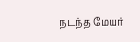நடந்த மேயர்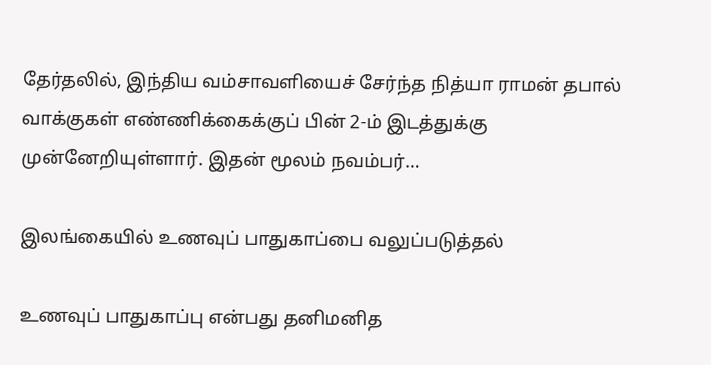தேர்தலில், இந்திய வம்சாவளியைச் சேர்ந்த நித்யா ராமன் தபால் வாக்குகள் எண்ணிக்கைக்குப் பின் 2-ம் இடத்துக்கு முன்னேறியுள்ளார். இதன் மூலம் நவம்பர்…

இலங்கையில் உணவுப் பாதுகாப்பை வலுப்படுத்தல்

உணவுப் பாதுகாப்பு என்பது தனிமனித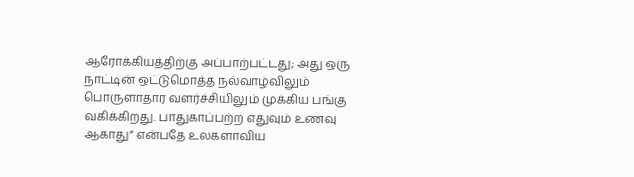ஆரோக்கியத்திற்கு அப்பாற்பட்டது; அது ஒரு நாட்டின் ஒட்டுமொத்த நல்வாழ்விலும் பொருளாதார வளர்ச்சியிலும் முக்கிய பங்கு வகிக்கிறது. பாதுகாப்பற்ற எதுவும் உணவு ஆகாது” என்பதே உலகளாவிய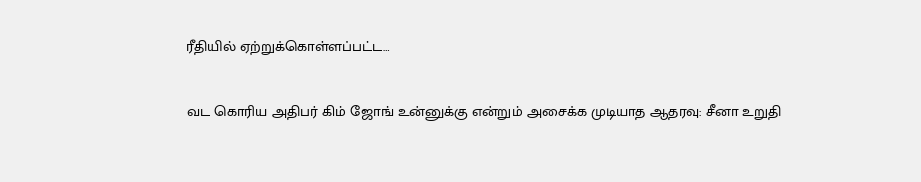ரீதியில் ஏற்றுக்கொள்ளப்பட்ட…

வட கொரிய அதிபர் கிம் ஜோங் உன்னுக்கு என்றும் அசைக்க முடியாத ஆதரவு: சீனா உறுதி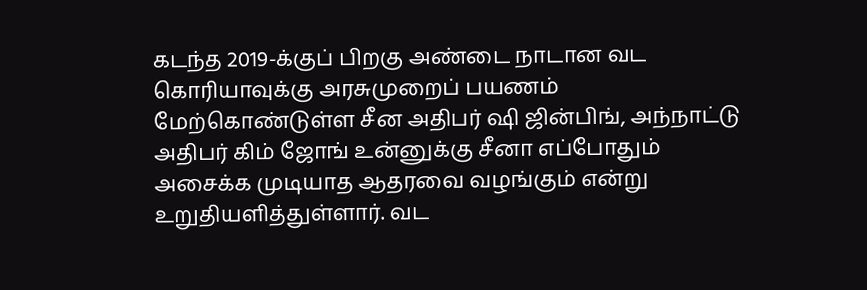கடந்த 2019-க்குப் பிறகு அண்டை நாடான வட கொரியாவுக்கு அரசுமுறைப் பயணம் மேற்கொண்டுள்ள சீன அதிபர் ஷி ஜின்பிங், அந்நாட்டு அதிபர் கிம் ஜோங் உன்னுக்கு சீனா எப்போதும் அசைக்க முடியாத ஆதரவை வழங்கும் என்று உறுதியளித்துள்ளார். வட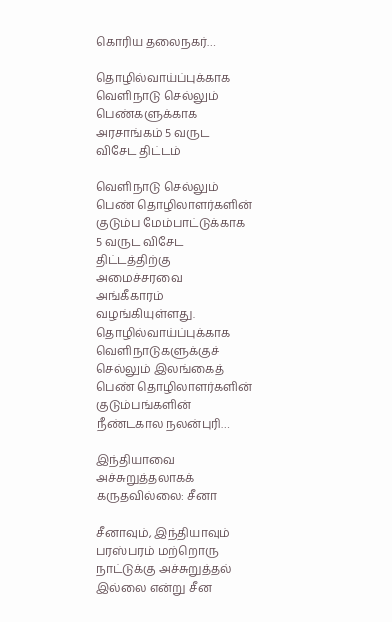கொரிய தலைநகர்…

தொழில்வாய்ப்புக்காக வெளிநாடு செல்லும் பெண்களுக்காக அரசாங்கம் 5 வருட விசேட திட்டம்

வெளிநாடு செல்லும் பெண் தொழிலாளர்களின் குடும்ப மேம்பாட்டுக்காக 5 வருட விசேட திட்டத்திற்கு அமைச்சரவை அங்கீகாரம் வழங்கியுள்ளது. தொழில்வாய்ப்புக்காக வெளிநாடுகளுக்குச் செல்லும் இலங்கைத் பெண் தொழிலாளர்களின் குடும்பங்களின் நீண்டகால நலன்புரி…

இந்தியாவை அச்சுறுத்தலாகக் கருதவில்லை: சீனா

சீனாவும், இந்தியாவும் பரஸ்பரம் மற்றொரு நாட்டுக்கு அச்சுறுத்தல் இல்லை என்று சீன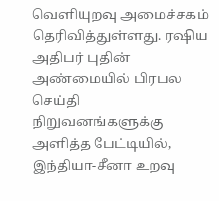வெளியுறவு அமைச்சகம் தெரிவித்துள்ளது. ரஷிய அதிபர் புதின் அண்மையில் பிரபல செய்தி நிறுவனங்களுக்கு அளித்த பேட்டியில், இந்தியா-சீனா உறவு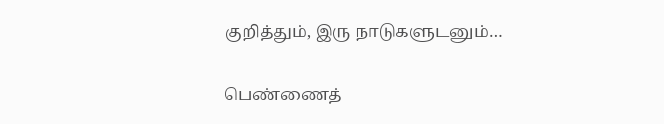குறித்தும், இரு நாடுகளுடனும்…

பெண்ணைத்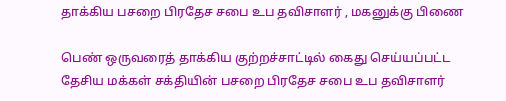தாக்கிய பசறை பிரதேச சபை உப தவிசாளர் , மகனுக்கு பிணை

பெண் ஒருவரைத் தாக்கிய குற்றச்சாட்டில் கைது செய்யப்பட்ட தேசிய மக்கள் சக்தியின் பசறை பிரதேச சபை உப தவிசாளர்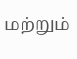மற்றும்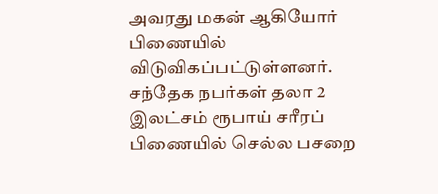அவரது மகன் ஆகியோர் பிணையில் விடுவிகப்பட்டுள்ளனர். சந்தேக நபர்கள் தலா 2 இலட்சம் ரூபாய் சரீரப் பிணையில் செல்ல பசறை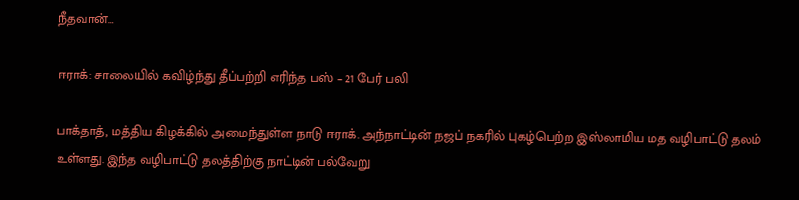நீதவான்…

ஈராக்: சாலையில் கவிழ்ந்து தீப்பற்றி எரிந்த பஸ் – 21 பேர் பலி

பாக்தாத், மத்திய கிழக்கில் அமைந்துள்ள நாடு ஈராக். அந்நாட்டின் நஜப் நகரில் புகழ்பெற்ற இஸ்லாமிய மத வழிபாட்டு தலம் உள்ளது. இந்த வழிபாட்டு தலத்திற்கு நாட்டின் பல்வேறு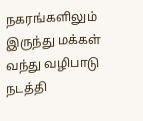நகரங்களிலும் இருந்து மக்கள் வந்து வழிபாடு நடத்தி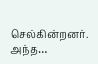செல்கின்றனர். அந்த…